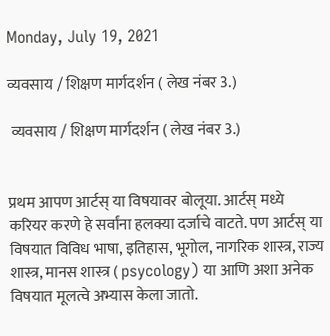Monday, July 19, 2021

व्यवसाय / शिक्षण मार्गदर्शन ( लेख नंबर 3.)

 व्यवसाय / शिक्षण मार्गदर्शन ( लेख नंबर 3.)


प्रथम आपण आर्टस् या विषयावर बोलूया. आर्टस् मध्ये करियर करणे हे सर्वांना हलक्या दर्जाचे वाटते. पण आर्टस् या विषयात विविध भाषा, इतिहास, भूगोल, नागरिक शास्त्र, राज्य शास्त्र, मानस शास्त्र ( psycology) या आणि अशा अनेक विषयात मूलत्वे अभ्यास केला जातो.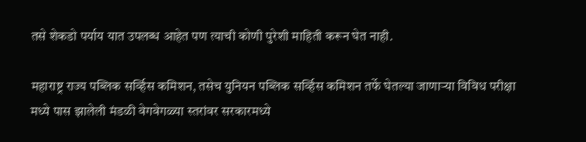तसे शेकडो पर्याय यात उपलब्ध आहेत पण त्याची कोणी पुरेशी माहिती करून घेत नाही.

महाराष्ट्र राज्य पब्लिक सर्व्हिस कमिशन, तसेच युनियन पब्लिक सर्व्हिस कमिशन तर्फे घेतल्या जाणाऱ्या विविध परीक्षा मध्ये पास झालेली मंडळी वेगवेगळ्या स्तरांवर सरकारमध्ये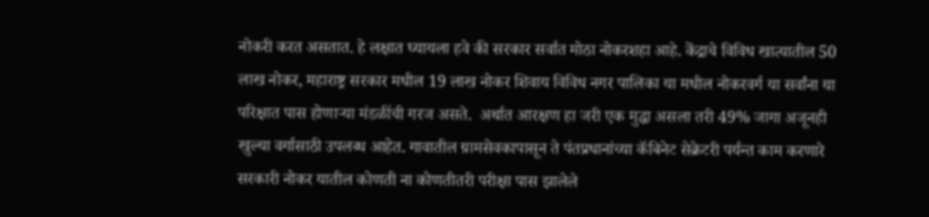नोकरी करत असतात. हे लक्षात घ्यायला हवे की सरकार सर्वात मोठा नोकरशहा आहे. केंद्राचे विविध खात्यातील 50 लाख नोकर, महाराष्ट्र सरकार मधील 19 लाख नोकर शिवाय विविध नगर पालिका या मधील नोकरवर्ग या सर्वांना या परिक्षात पास होणाऱ्या मंडळींची गरज असते.  अर्थात आरक्षण हा जरी एक मुद्धा असला तरी 49% जागा अजूनही खुल्या वर्गासाठी उपलब्ध आहेत. गावातील ग्रामसेवकापासून ते पंतप्रधानांच्या कॅबिनेट सेक्रेटरी पर्यन्त काम करणारे सरकारी नोकर यातील कोणती ना कोणतीतरी परीक्षा पास झालेले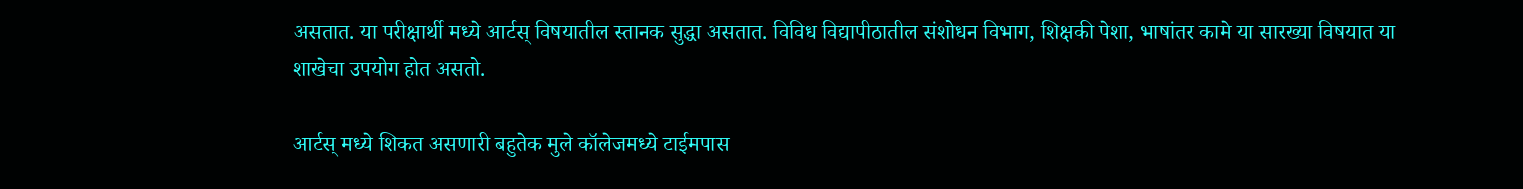असतात. या परीक्षार्थी मध्ये आर्टस् विषयातील स्तानक सुद्धा असतात. विविध विद्यापीठातील संशोधन विभाग, शिक्षकी पेशा, भाषांतर कामे या सारख्या विषयात या शाखेचा उपयोग होत असतो.

आर्टस् मध्ये शिकत असणारी बहुतेक मुले कॉलेजमध्ये टाईमपास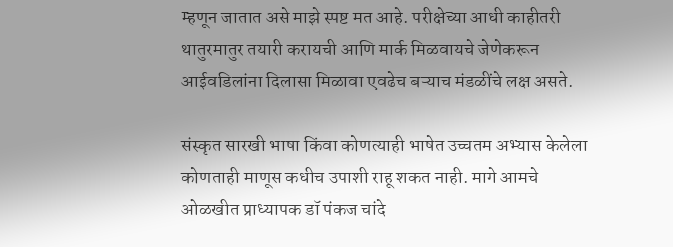म्हणून जातात असे माझे स्पष्ट मत आहे. परीक्षेच्या आधी काहीतरी थातुरमातुर तयारी करायची आणि मार्क मिळवायचे जेणेकरून आईवडिलांना दिलासा मिळावा एवढेच बऱ्याच मंडळींचे लक्ष असते.

संस्कृत सारखी भाषा किंवा कोणत्याही भाषेत उच्चतम अभ्यास केलेला कोणताही माणूस कधीच उपाशी राहू शकत नाही. मागे आमचे ओळखीत प्राध्यापक डॉ पंकज चांदे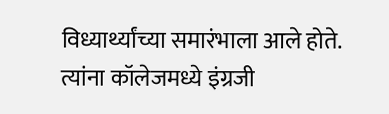विध्यार्थ्यांच्या समारंभाला आले होते. त्यांना कॉलेजमध्ये इंग्रजी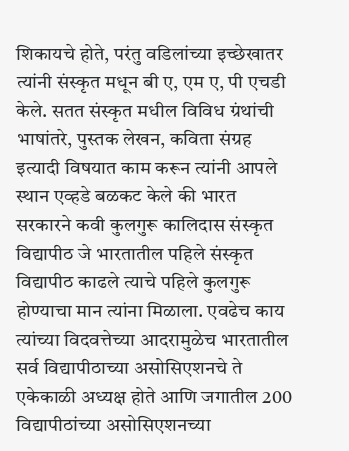शिकायचे होते, परंतु वडिलांच्या इच्छेखातर त्यांनी संस्कृत मधून बी ए, एम ए, पी एचडी केले. सतत संस्कृत मधील विविध ग्रंथांची भाषांतरे, पुस्तक लेखन, कविता संग्रह इत्यादी विषयात काम करून त्यांनी आपले स्थान एव्हडे बळकट केले की भारत सरकारने कवी कुलगुरू कालिदास संस्कृत विद्यापीठ जे भारतातील पहिले संस्कृत विद्यापीठ काढले त्याचे पहिले कुलगुरू होण्याचा मान त्यांना मिळाला. एवढेच काय त्यांच्या विदवत्तेच्या आदरामुळेच भारतातील सर्व विद्यापीठाच्या असोसिएशनचे ते एकेकाळी अध्यक्ष होते आणि जगातील 200 विद्यापीठांच्या असोसिएशनच्या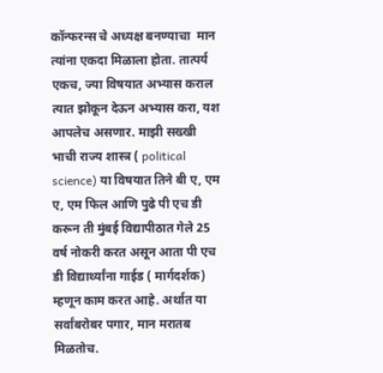कॉन्फरन्स चे अध्यक्ष बनण्याचा  मान त्यांना एकदा मिळाला होता. तात्पर्य एकच, ज्या विषयात अभ्यास कराल त्यात झोकून देऊन अभ्यास करा, यश आपलेच असणार. माझी सख्खी भाची राज्य शास्त्र ( political science) या विषयात तिने बी ए, एम ए, एम फिल आणि पुढे पी एच डी करून ती मुंबई विद्यापीठात गेले 25 वर्ष नोकरी करत असून आता पी एच डी विद्यार्थ्यांना गाईड ( मार्गदर्शक) म्हणून काम करत आहे. अर्थात या सर्वांबरोबर पगार, मान मरातब मिळतोच.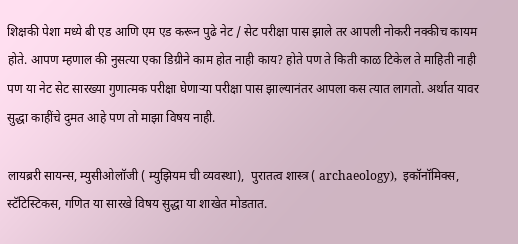शिक्षकी पेशा मध्ये बी एड आणि एम एड करून पुढे नेट / सेट परीक्षा पास झाले तर आपली नोकरी नक्कीच कायम होते. आपण म्हणाल की नुसत्या एका डिग्रीने काम होत नाही काय? होते पण ते किती काळ टिकेल ते माहिती नाही पण या नेट सेट सारख्या गुणात्मक परीक्षा घेणाऱ्या परीक्षा पास झाल्यानंतर आपला कस त्यात लागतो. अर्थात यावर सुद्धा काहींचे दुमत आहे पण तो माझा विषय नाही.

लायब्ररी सायन्स, म्युसीओलॉजी ( म्युझियम ची व्यवस्था),  पुरातत्व शास्त्र ( archaeology),  इकॉनॉमिक्स, स्टॅटिस्टिकस, गणित या सारखे विषय सुद्धा या शाखेत मोडतात.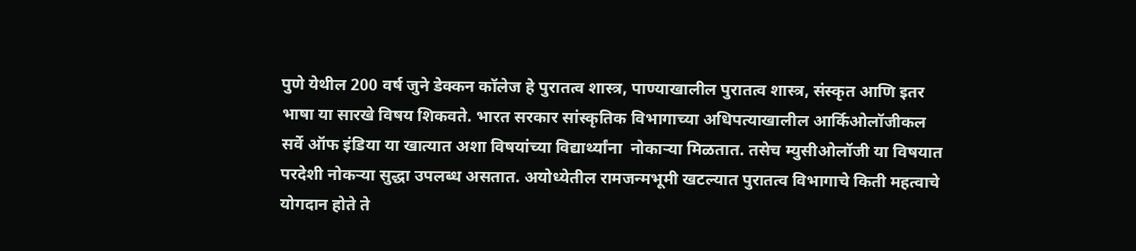पुणे येथील 200 वर्ष जुने डेक्कन कॉलेज हे पुरातत्व शास्त्र, पाण्याखालील पुरातत्व शास्त्र, संस्कृत आणि इतर भाषा या सारखे विषय शिकवते. भारत सरकार सांस्कृतिक विभागाच्या अधिपत्याखालील आर्किओलॉजीकल सर्वे ऑफ इंडिया या खात्यात अशा विषयांच्या विद्यार्थ्यांना  नोकाऱ्या मिळतात. तसेच म्युसीओलॉजी या विषयात परदेशी नोकऱ्या सुद्धा उपलब्ध असतात. अयोध्येतील रामजन्मभूमी खटल्यात पुरातत्व विभागाचे किती महत्वाचे योगदान होते ते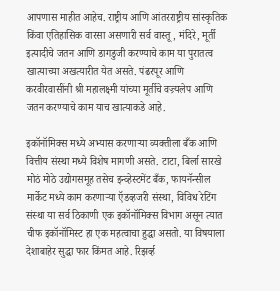आपणास माहीत आहेच. राष्ट्रीय आणि आंतरराष्ट्रीय सांस्कृतिक किंवा एतिहासिक वारसा असणारी सर्व वास्तू, मंदिरे, मूर्ती इत्यादीचे जतन आणि डागडुजी करण्याचे काम या पुरातत्व खात्याच्या अखत्यारीत येत असते. पंढरपूर आणि करवीरवासींनी श्री महालक्ष्मी यांच्या मूर्तीचे वज्र्यलेप आणि जतन करण्याचे काम याच खात्याकडे आहे.

इकॉनॉमिक्स मध्ये अभ्यास करणाऱ्या व्यक्तीला बँक आणि वित्तीय संस्था मध्ये विशेष मागणी असते. टाटा, बिर्ला सारखे मोठं मोठे उद्योगसमूह तसेच इन्व्हेस्टमेंट बँक, फायनॅन्सील मार्केट मध्ये काम करणाऱ्या ऍडव्हजरी संस्था, विविध रेटिंग संस्था या सर्व ठिकाणी एक इकॉनॉमिक्स विभाग असून त्यात चीफ इकॉनॉमिस्ट हा एक महत्वाचा हुद्धा असतो. या विषयाला देशाबाहेर सुद्धा फार किंमत आहे. रिझर्व्ह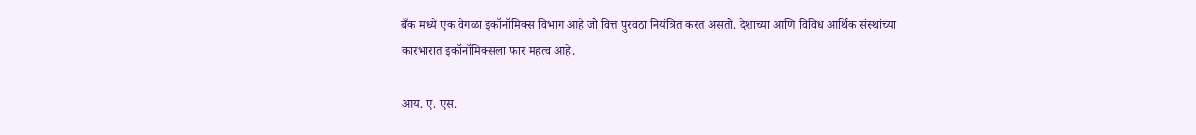बँक मध्ये एक वेगळा इकॉनॉमिक्स विभाग आहे जो वित्त पुरवठा नियंत्रित करत असतो. देशाच्या आणि विविध आर्थिक संस्थांच्या कारभारात इकॉनॉमिक्सला फार महत्व आहे.

आय. ए. एस.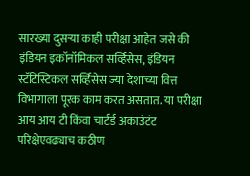सारख्या दुसऱ्या काही परीक्षा आहेत जसे की इंडियन इकॉनॉमिकल सर्व्हिसेस, इंडियन स्टॅटिस्टिकल सर्व्हिसेस ज्या देशाच्या वित्त विभागाला पूरक काम करत असतात. या परीक्षा आय आय टी किंवा चार्टर्ड अकाउंटंट परिक्षेएवढ्याच कठीण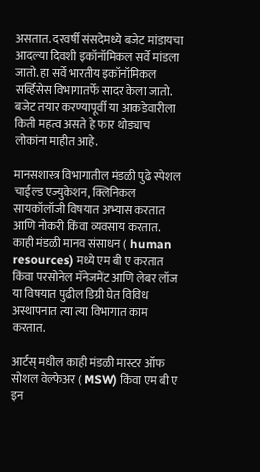असतात. दरवर्षी संसदेमध्ये बजेट मांडायचा आदल्या दिवशी इकॉनॉमिकल सर्वे मांडला जातो. हा सर्वे भारतीय इकॉनॉमिकल सर्व्हिसेस विभागातर्फे सादर केला जातो. बजेट तयार करण्यापूर्वी या आकडेवारीला किती महत्व असते हे फार थोड्याच लोकांना माहीत आहे.

मानसशास्त्र विभागातील मंडळी पुढे स्पेशल चाईल्ड एज्युकेशन, क्लिनिकल सायकॉलॉजी विषयात अभ्यास करतात आणि नोकरी किंवा व्यवसाय करतात. काही मंडळी मानव संसाधन ( human resources) मध्ये एम बी ए करतात   किंवा परसोनेल मॅनेजमेंट आणि लेबर लॉज या विषयात पुढील डिग्री घेत विविध अस्थापनात त्या त्या विभागात काम करतात.

आर्टस् मधील काही मंडळी मास्टर ऑफ सोशल वेल्फेअर ( MSW) किंवा एम बी ए इन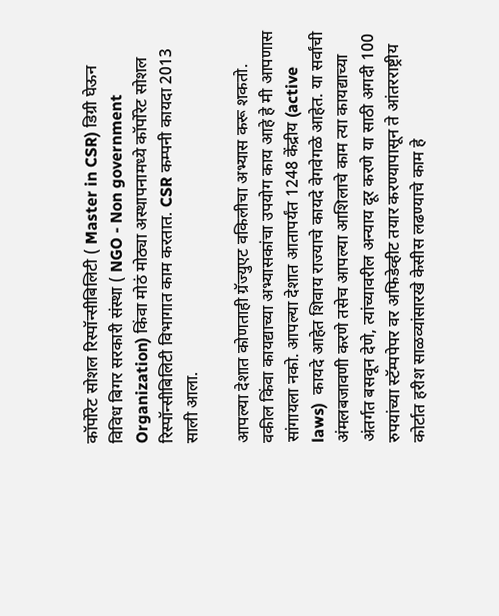कॉर्पोरेट सोशल रिस्पॉन्सीबिलिटी ( Master in CSR) डिग्री घेऊन विविध बिगर सरकारी संस्था ( NGO - Non government Organization) किंवा मोठं मोठ्या अस्थापनामध्ये कॉर्पोरेट सोशल रिस्पॉन्सीबिलिटी विभागात काम करतात. CSR कम्पनी कायदा 2013 साली आला.

आपल्या देशात कोणताही ग्रॅज्युएट वकिलीचा अभ्यास करू शकतो. वकील किंवा कायद्याच्या अभ्यासकांचा उपयोग काय आहे हे मी आपणास सांगायला नको. आपल्या देशात आतापर्यंत 1248 केंद्रीय (active laws)  कायदे आहेत शिवाय राज्याचे कायदे वेगवेगळे आहेत. या सर्वांची अंमलबजावणी करणे तसेच आपल्या आशिलाचे काम त्या कायद्याच्या अंतर्गत बसवून देणे, त्यांच्यावरील अन्याय दूर करणे या साठी अगदी 100 रुपयांच्या स्टॅम्पपेपर वर अफिडेव्हीट तयार करण्यापासून ते आंतरराष्ट्रीय कोर्टात हरीश साळव्यांसारखे केसीस लढण्याचे काम हे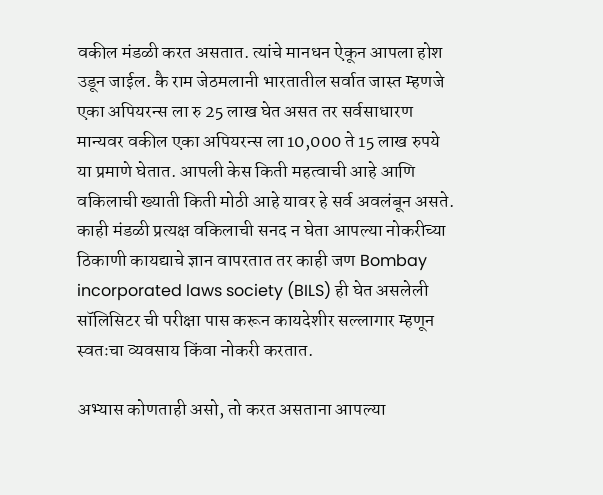वकील मंडळी करत असतात. त्यांचे मानधन ऐकून आपला होश उडून जाईल. कै राम जेठमलानी भारतातील सर्वात जास्त म्हणजे एका अपियरन्स ला रु 25 लाख घेत असत तर सर्वसाधारण मान्यवर वकील एका अपियरन्स ला 10,000 ते 15 लाख रुपये या प्रमाणे घेतात. आपली केस किती महत्वाची आहे आणि वकिलाची ख्याती किती मोठी आहे यावर हे सर्व अवलंबून असते. काही मंडळी प्रत्यक्ष वकिलाची सनद न घेता आपल्या नोकरीच्या ठिकाणी कायद्याचे ज्ञान वापरतात तर काही जण Bombay incorporated laws society (BILS) ही घेत असलेली सॉलिसिटर ची परीक्षा पास करून कायदेशीर सल्लागार म्हणून स्वतःचा व्यवसाय किंवा नोकरी करतात.

अभ्यास कोणताही असो, तो करत असताना आपल्या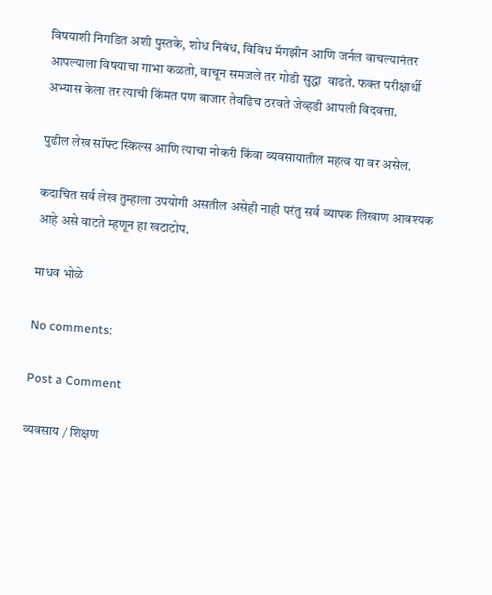विषयाशी निगडित अशी पुस्तके, शोध निबंध, विविध मॅगझीन आणि जर्नल वाचल्यानंतर आपल्याला विषयाचा गाभा कळतो, वाचून समजले तर गोडी सुद्धा  वाढते. फक्त परीक्षार्थी अभ्यास केला तर त्याची किंमत पण बाजार तेवढिच ठरवते जेव्हडी आपली विदवत्ता.

पुढील लेख सॉफ्ट स्किल्स आणि त्याचा नोकरी किंवा व्यवसायातील महत्व या वर असेल.

कदाचित सर्व लेख तुम्हाला उपयोगी असतील असेही नाही परंतु सर्व व्यापक लिखाण आवश्यक आहे असे वाटते म्हणून हा खटाटोप.

माधव भोळे

No comments:

Post a Comment

व्यवसाय / शिक्षण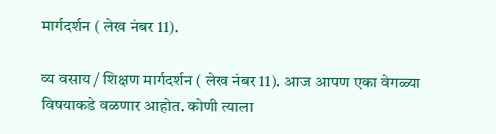मार्गदर्शन ( लेख नंबर 11).

व्य वसाय / शिक्षण मार्गदर्शन ( लेख नंबर 11). आज आपण एका वेगळ्या विषयाकडे वळणार आहोत. कोणी त्याला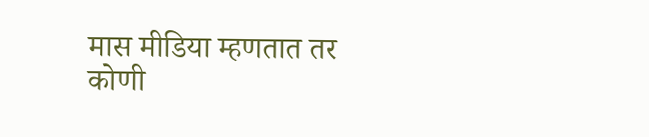मास मीडिया म्हणतात तर कोणी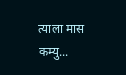त्याला मास कम्यु...